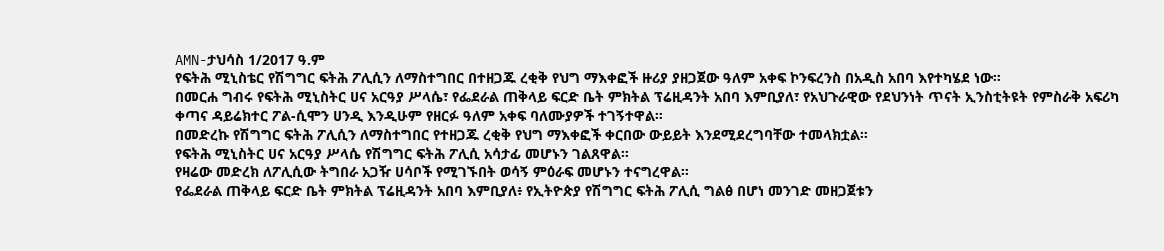AMN-ታህሳስ 1/2017 ዓ.ም
የፍትሕ ሚኒስቴር የሽግግር ፍትሕ ፖሊሲን ለማስተግበር በተዘጋጁ ረቂቅ የህግ ማእቀፎች ዙሪያ ያዘጋጀው ዓለም አቀፍ ኮንፍረንስ በአዲስ አበባ እየተካሄደ ነው።
በመርሐ ግብሩ የፍትሕ ሚኒስትር ሀና አርዓያ ሥላሴ፣ የፌደራል ጠቅላይ ፍርድ ቤት ምክትል ፕሬዚዳንት አበባ እምቢያለ፣ የአህጉራዊው የደህንነት ጥናት ኢንስቲትዩት የምስራቅ አፍሪካ ቀጣና ዳይሬክተር ፖል-ሲሞን ሀንዲ እንዲሁም የዘርፉ ዓለም አቀፍ ባለሙያዎች ተገኝተዋል።
በመድረኩ የሽግግር ፍትሕ ፖሊሲን ለማስተግበር የተዘጋጁ ረቂቅ የህግ ማእቀፎች ቀርበው ውይይት እንደሚደረግባቸው ተመላክቷል።
የፍትሕ ሚኒስትር ሀና አርዓያ ሥላሴ የሽግግር ፍትሕ ፖሊሲ አሳታፊ መሆኑን ገልጸዋል።
የዛሬው መድረክ ለፖሊሲው ትግበራ አጋዥ ሀሳቦች የሚገኙበት ወሳኝ ምዕራፍ መሆኑን ተናግረዋል።
የፌደራል ጠቅላይ ፍርድ ቤት ምክትል ፕሬዚዳንት አበባ እምቢያለ፥ የኢትዮጵያ የሽግግር ፍትሕ ፖሊሲ ግልፅ በሆነ መንገድ መዘጋጀቱን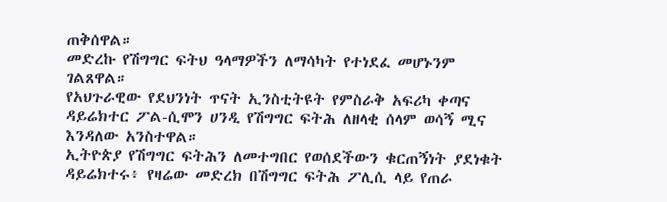ጠቅሰዋል።
መድረኩ የሽግግር ፍትህ ዓላማዎችን ለማሳካት የተነደፈ መሆኑንም ገልጸዋል።
የአህጉራዊው የደህንነት ጥናት ኢንስቲትዩት የምስራቅ አፍሪካ ቀጣና ዳይሬክተር ፖል-ሲሞን ሀንዲ የሽግግር ፍትሕ ለዘላቂ ሰላም ወሳኝ ሚና እንዳለው አንስተዋል።
ኢትዮጵያ የሽግግር ፍትሕን ለመተግበር የወሰደችውን ቁርጠኝነት ያደነቁት ዳይሬክተሩ፥ የዛሬው መድረክ በሽግግር ፍትሕ ፖሊሲ ላይ የጠራ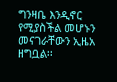ግንዛቤ እንዲኖር የሚያስችል መሆኑን መናገራቸውን ኢዜአ ዘግቧል፡፡